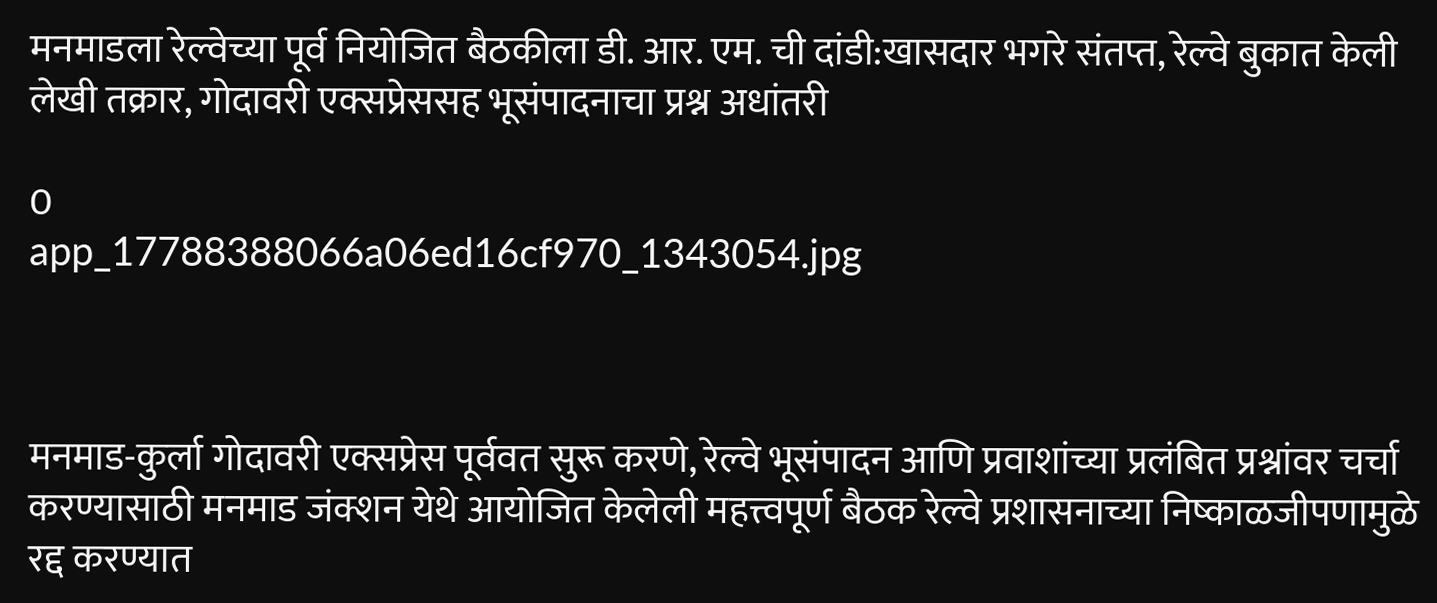मनमाडला रेल्वेच्या पूर्व नियोजित बैठकीला डी. आर. एम. ची दांडी:खासदार भगरे संतप्त, रेल्वे बुकात केली लेखी तक्रार, गोदावरी एक्सप्रेससह भूसंपादनाचा प्रश्न अधांतरी

0
app_17788388066a06ed16cf970_1343054.jpg



मनमाड-कुर्ला गोदावरी एक्सप्रेस पूर्ववत सुरू करणे, रेल्वे भूसंपादन आणि प्रवाशांच्या प्रलंबित प्रश्नांवर चर्चा करण्यासाठी मनमाड जंक्शन येथे आयोजित केलेली महत्त्वपूर्ण बैठक रेल्वे प्रशासनाच्या निष्काळजीपणामुळे रद्द करण्यात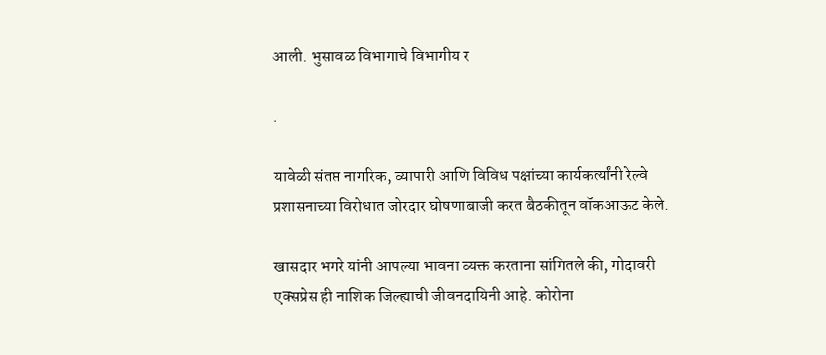आली. भुसावळ विभागाचे विभागीय र

.

यावेळी संतप्त नागरिक, व्यापारी आणि विविध पक्षांच्या कार्यकर्त्यांनी रेल्वे प्रशासनाच्या विरोधात जोरदार घोषणाबाजी करत बैठकीतून वॉकआऊट केले.

खासदार भगरे यांनी आपल्या भावना व्यक्त करताना सांगितले की, गोदावरी एक्सप्रेस ही नाशिक जिल्ह्याची जीवनदायिनी आहे. कोरोना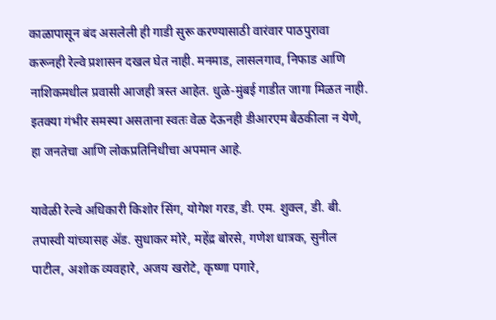काळापासून बंद असलेली ही गाडी सुरू करण्यासाठी वारंवार पाठपुरावा करूनही रेल्वे प्रशासन दखल घेत नाही. मनमाड, लासलगाव, निफाड आणि नाशिकमधील प्रवासी आजही त्रस्त आहेत. धुळे-मुंबई गाडीत जागा मिळत नाही. इतक्या गंभीर समस्या असताना स्वतः वेळ देऊनही डीआरएम बैठकीला न येणे, हा जनतेचा आणि लोकप्रतिनिधीचा अपमान आहे.

यावेळी रेल्वे अधिकारी किशोर सिंग, योगेश गरड, डी. एम. शुक्ल, डी. बी. तपास्वी यांच्यासह ॲड. सुधाकर मोरे, महेंद्र बोरसे, गणेश धात्रक, सुनील पाटील, अशोक व्यवहारे, अजय खरोटे, कृष्णा पगारे,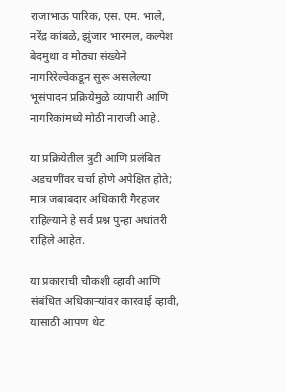राजाभाऊ पारिक, एस. एम. भाले, नरेंद्र कांबळे, झुंजार भारमल, कल्पेश बेदमुथा व मोठ्या संख्येने नागरिरेल्वेकडून सुरू असलेल्या भूसंपादन प्रक्रियेमुळे व्यापारी आणि नागरिकांमध्ये मोठी नाराजी आहे.

या प्रक्रियेतील त्रुटी आणि प्रलंबित अडचणींवर चर्चा होणे अपेक्षित होते; मात्र जबाबदार अधिकारी गैरहजर राहिल्याने हे सर्व प्रश्न पुन्हा अधांतरी राहिले आहेत.

या प्रकाराची चौकशी व्हावी आणि संबंधित अधिकाऱ्यांवर कारवाई व्हावी, यासाठी आपण थेट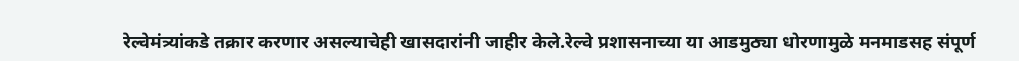रेल्वेमंत्र्यांकडे तक्रार करणार असल्याचेही खासदारांनी जाहीर केले.रेल्वे प्रशासनाच्या या आडमुठ्या धोरणामुळे मनमाडसह संपूर्ण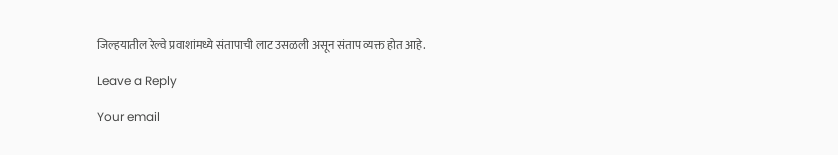जिल्हयातील रेल्वे प्रवाशांमध्ये संतापाची लाट उसळली असून संताप व्यक्त होत आहे.

Leave a Reply

Your email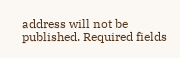address will not be published. Required fields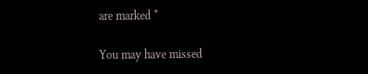are marked *

You may have missed